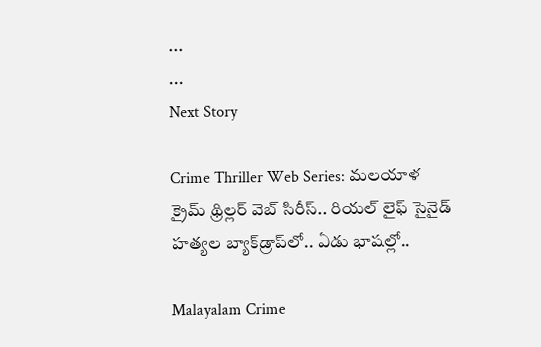...
...
Next Story

Crime Thriller Web Series: మలయాళ క్రైమ్ థ్రిల్లర్ వెబ్ సిరీస్.. రియల్ లైఫ్ సైనైడ్ హత్యల బ్యాక్‌డ్రాప్‌లో.. ఏడు భాషల్లో..

Malayalam Crime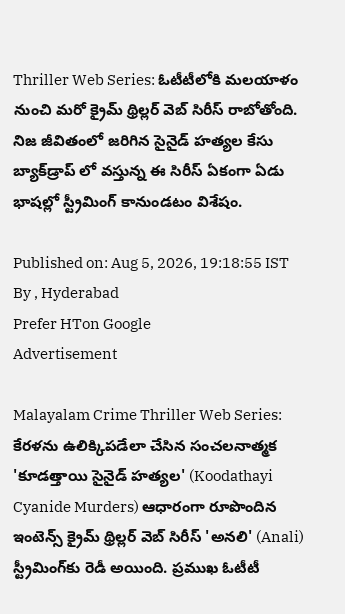Thriller Web Series: ఓటీటీలోకి మలయాళం నుంచి మరో క్రైమ్ థ్రిల్లర్ వెబ్ సిరీస్ రాబోతోంది. నిజ జీవితంలో జరిగిన సైనైడ్ హత్యల కేసు బ్యాక్‌డ్రాప్ లో వస్తున్న ఈ సిరీస్ ఏకంగా ఏడు భాషల్లో స్ట్రీమింగ్ కానుండటం విశేషం.

Published on: Aug 5, 2026, 19:18:55 IST
By , Hyderabad
Prefer HTon Google
Advertisement

Malayalam Crime Thriller Web Series: కేరళను ఉలిక్కిపడేలా చేసిన సంచలనాత్మక 'కూడత్తాయి సైనైడ్ హత్యల' (Koodathayi Cyanide Murders) ఆధారంగా రూపొందిన ఇంటెన్స్ క్రైమ్ థ్రిల్లర్ వెబ్ సిరీస్ 'అనలి' (Anali) స్ట్రీమింగ్‌కు రెడీ అయింది. ప్రముఖ ఓటీటీ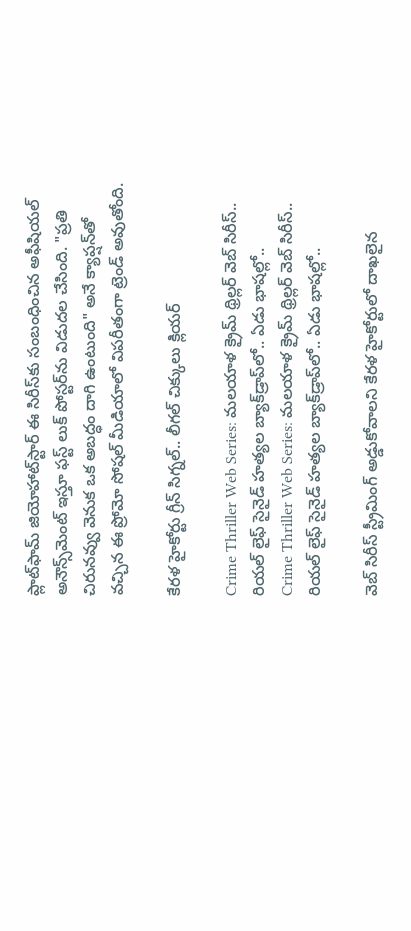ప్లాట్‌ఫామ్ జియోహాట్‌స్టార్ ఈ సిరీస్‌కు సంబంధించిన అఫీషియల్ అనౌన్స్‌మెంట్ ఇస్తూ ఫస్ట్ లుక్ పోస్టర్‌ను విడుదల చేసింది. "ప్రతి చిరునవ్వు వెనుక ఒక అబద్ధం దాగి ఉంటుంది" అనే క్యాప్షన్‌తో వచ్చిన ఈ ప్రోమో సోషల్ మీడియాలో విపరీతంగా ట్రెండ్ అవుతోంది.

కేరళ హైకోర్టు గ్రీన్ సిగ్నల్.. లీగల్ చిక్కులు క్లియర్

Crime Thriller Web Series: మలయాళ క్రైమ్ థ్రిల్లర్ వెబ్ సిరీస్.. రియల్ లైఫ్ సైనైడ్ హత్యల బ్యాక్‌డ్రాప్‌లో.. ఏడు భాషల్లో..
Crime Thriller Web Series: మలయాళ క్రైమ్ థ్రిల్లర్ వెబ్ సిరీస్.. రియల్ లైఫ్ సైనైడ్ హత్యల బ్యాక్‌డ్రాప్‌లో.. ఏడు భాషల్లో..

వెబ్ సిరీస్ స్ట్రీమింగ్ అడ్డుకోవాలని కేరళ హైకోర్టులో దాఖలైన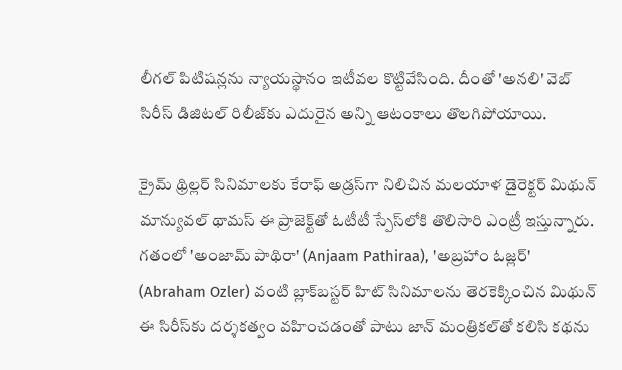లీగల్ పిటిషన్లను న్యాయస్థానం ఇటీవల కొట్టివేసింది. దీంతో 'అనలి' వెబ్ సిరీస్ డిజిటల్ రిలీజ్‌కు ఎదురైన అన్ని ఆటంకాలు తొలగిపోయాయి.

క్రైమ్ థ్రిల్లర్ సినిమాలకు కేరాఫ్ అడ్రస్‌గా నిలిచిన మలయాళ డైరెక్టర్ మిథున్ మాన్యువల్ థామస్ ఈ ప్రాజెక్ట్‌తో ఓటీటీ స్పేస్‌లోకి తొలిసారి ఎంట్రీ ఇస్తున్నారు. గతంలో 'అంజామ్ పాథిరా' (Anjaam Pathiraa), 'అబ్రహాం ఓజ్లర్' (Abraham Ozler) వంటి బ్లాక్‌బస్టర్ హిట్ సినిమాలను తెరకెక్కించిన మిథున్ ఈ సిరీస్‌కు దర్శకత్వం వహించడంతో పాటు జాన్ మంత్రికల్‌తో కలిసి కథను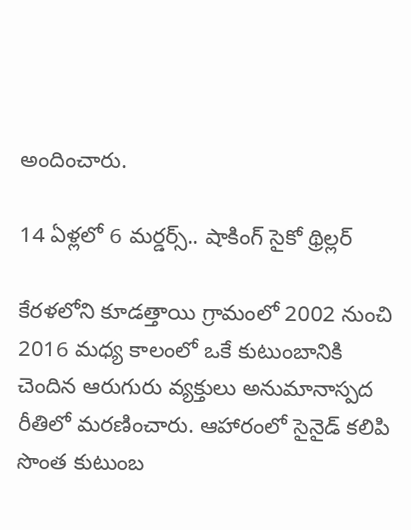అందించారు.

14 ఏళ్లలో 6 మర్డర్స్.. షాకింగ్ సైకో థ్రిల్లర్

కేరళలోని కూడత్తాయి గ్రామంలో 2002 నుంచి 2016 మధ్య కాలంలో ఒకే కుటుంబానికి చెందిన ఆరుగురు వ్యక్తులు అనుమానాస్పద రీతిలో మరణించారు. ఆహారంలో సైనైడ్ కలిపి సొంత కుటుంబ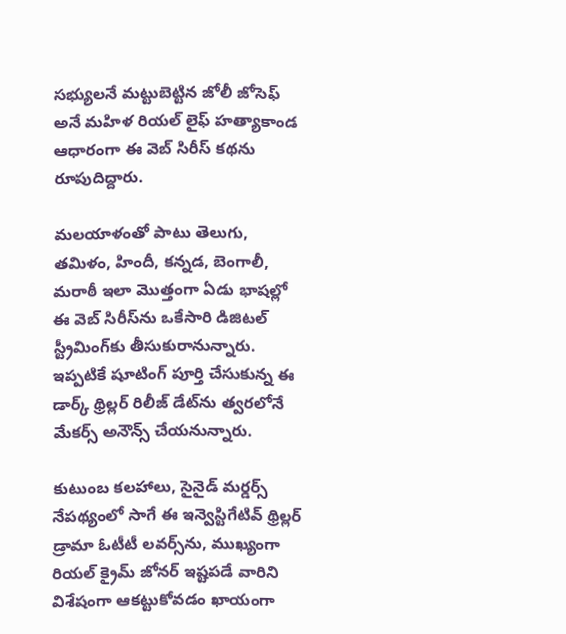సభ్యులనే మట్టుబెట్టిన జోలీ జోసెఫ్ అనే మహిళ రియల్ లైఫ్ హత్యాకాండ ఆధారంగా ఈ వెబ్ సిరీస్ కథను రూపుదిద్దారు.

మలయాళంతో పాటు తెలుగు, తమిళం, హిందీ, కన్నడ, బెంగాలీ, మరాఠీ ఇలా మొత్తంగా ఏడు భాషల్లో ఈ వెబ్ సిరీస్‌ను ఒకేసారి డిజిటల్ స్ట్రీమింగ్‌కు తీసుకురానున్నారు. ఇప్పటికే షూటింగ్ పూర్తి చేసుకున్న ఈ డార్క్ థ్రిల్లర్ రిలీజ్ డేట్‌ను త్వరలోనే మేకర్స్ అనౌన్స్ చేయనున్నారు.

కుటుంబ కలహాలు, సైనైడ్ మర్డర్స్ నేపథ్యంలో సాగే ఈ ఇన్వెస్టిగేటివ్ థ్రిల్లర్ డ్రామా ఓటీటీ లవర్స్‌ను, ముఖ్యంగా రియల్ క్రైమ్ జోనర్ ఇష్టపడే వారిని విశేషంగా ఆకట్టుకోవడం ఖాయంగా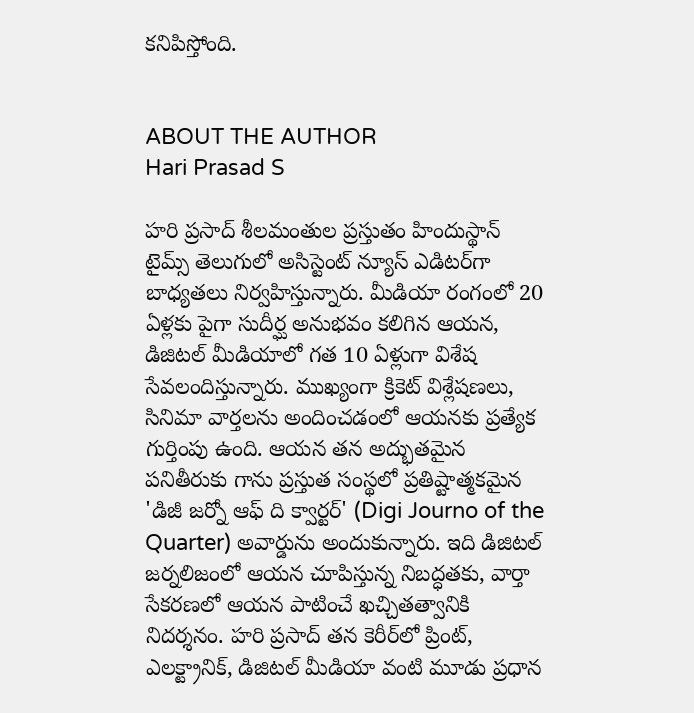కనిపిస్తోంది.


ABOUT THE AUTHOR
Hari Prasad S

హరి ప్రసాద్ శీలమంతుల ప్రస్తుతం హిందుస్థాన్ టైమ్స్ తెలుగులో అసిస్టెంట్ న్యూస్ ఎడిటర్‌గా బాధ్యతలు నిర్వహిస్తున్నారు. మీడియా రంగంలో 20 ఏళ్లకు పైగా సుదీర్ఘ అనుభవం కలిగిన ఆయన, డిజిటల్ మీడియాలో గత 10 ఏళ్లుగా విశేష సేవలందిస్తున్నారు. ముఖ్యంగా క్రికెట్ విశ్లేషణలు, సినిమా వార్తలను అందించడంలో ఆయనకు ప్రత్యేక గుర్తింపు ఉంది. ఆయన తన అద్భుతమైన పనితీరుకు గాను ప్రస్తుత సంస్థలో ప్రతిష్టాత్మకమైన 'డిజీ జర్నో ఆఫ్ ది క్వార్టర్' (Digi Journo of the Quarter) అవార్డును అందుకున్నారు. ఇది డిజిటల్ జర్నలిజంలో ఆయన చూపిస్తున్న నిబద్ధతకు, వార్తా సేకరణలో ఆయన పాటించే ఖచ్చితత్వానికి నిదర్శనం. హరి ప్రసాద్ తన కెరీర్‌లో ప్రింట్, ఎలక్ట్రానిక్, డిజిటల్ మీడియా వంటి మూడు ప్రధాన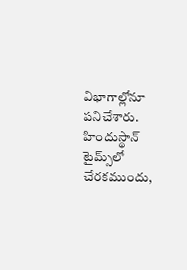విభాగాల్లోనూ పనిచేశారు. హిందుస్థాన్ టైమ్స్‌లో చేరకముందు,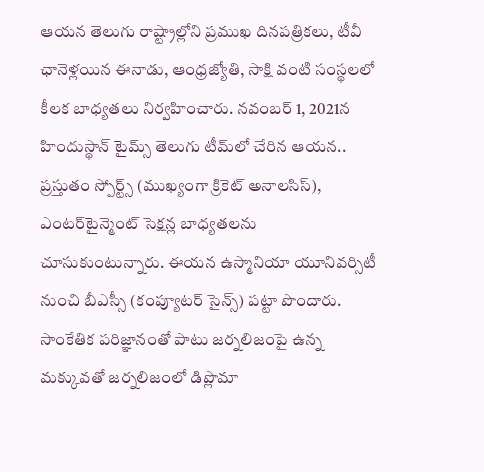ఆయన తెలుగు రాష్ట్రాల్లోని ప్రముఖ దినపత్రికలు, టీవీ ఛానెళ్లయిన ఈనాడు, ఆంధ్రజ్యోతి, సాక్షి వంటి సంస్థలలో కీలక బాధ్యతలు నిర్వహించారు. నవంబర్ 1, 2021న హిందుస్థాన్ టైమ్స్ తెలుగు టీమ్‌లో చేరిన ఆయన.. ప్రస్తుతం స్పోర్ట్స్ (ముఖ్యంగా క్రికెట్ అనాలసిస్), ఎంటర్‌టైన్మెంట్ సెక్షన్ల బాధ్యతలను చూసుకుంటున్నారు. ఈయన ఉస్మానియా యూనివర్సిటీ నుంచి బీఎస్సీ (కంప్యూటర్ సైన్స్) పట్టా పొందారు. సాంకేతిక పరిజ్ఞానంతో పాటు జర్నలిజంపై ఉన్న మక్కువతో జర్నలిజంలో డిప్లొమా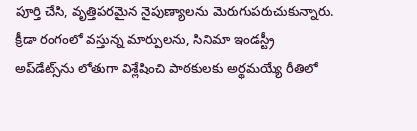పూర్తి చేసి, వృత్తిపరమైన నైపుణ్యాలను మెరుగుపరుచుకున్నారు. క్రీడా రంగంలో వస్తున్న మార్పులను, సినిమా ఇండస్ట్రీ అప్‌డేట్స్‌ను లోతుగా విశ్లేషించి పాఠకులకు అర్థమయ్యే రీతిలో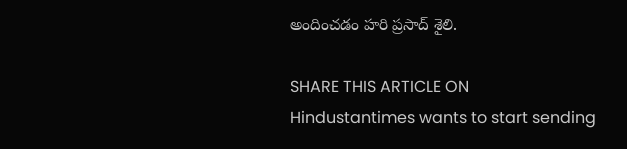అందించడం హరి ప్రసాద్ శైలి.

SHARE THIS ARTICLE ON
Hindustantimes wants to start sending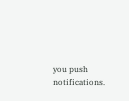you push notifications.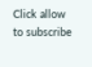Click allow to subscribe